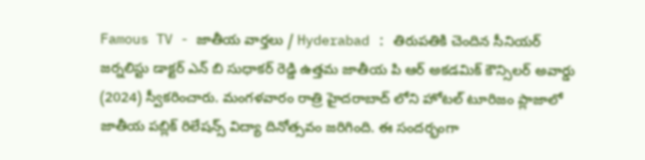Famous TV - జాతీయ వార్తలు / Hyderabad : తిరుపతికి చెందిన సీనియర్ జర్నలిస్టు డాక్టర్ ఎన్ బి సుధాకర్ రెడ్డి ఉత్తమ జాతీయ పి ఆర్ అకడమిక్ కౌన్సిలర్ అవార్డు (2024) స్వీకరించారు. మంగళవారం రాత్రి హైదరాబాద్ లోని హోటల్ టూరిజం ప్లాజాలో జాతీయ పబ్లిక్ రిలేషన్స్ విద్యా దినోత్సవం జరిగింది. ఈ సందర్భంగా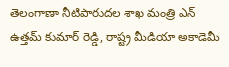తెలంగాణా నీటిపారుదల శాఖ మంత్రి ఎన్ ఉత్తమ్ కుమార్ రెడ్డి, రాష్ట్ర మీడియా అకాడెమీ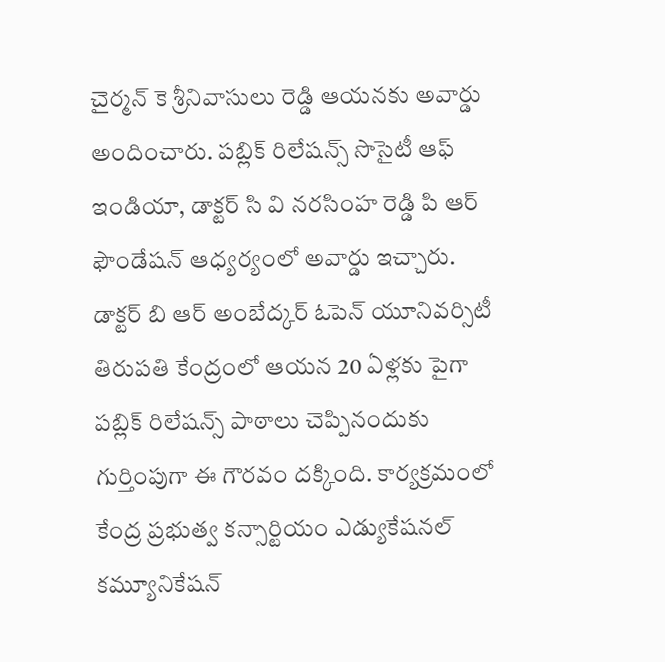చైర్మన్ కె శ్రీనివాసులు రెడ్డి ఆయనకు అవార్డు అందించారు. పబ్లిక్ రిలేషన్స్ సొసైటీ ఆఫ్ ఇండియా, డాక్టర్ సి వి నరసింహ రెడ్డి పి ఆర్ ఫౌండేషన్ ఆధ్యర్యంలో అవార్డు ఇచ్చారు. డాక్టర్ బి ఆర్ అంబేద్కర్ ఓపెన్ యూనివర్సిటీ తిరుపతి కేంద్రంలో ఆయన 20 ఏళ్లకు పైగా పబ్లిక్ రిలేషన్స్ పాఠాలు చెప్పినందుకు గుర్తింపుగా ఈ గౌరవం దక్కింది. కార్యక్రమంలో కేంద్ర ప్రభుత్వ కన్సార్టియం ఎడ్యుకేషనల్ కమ్యూనికేషన్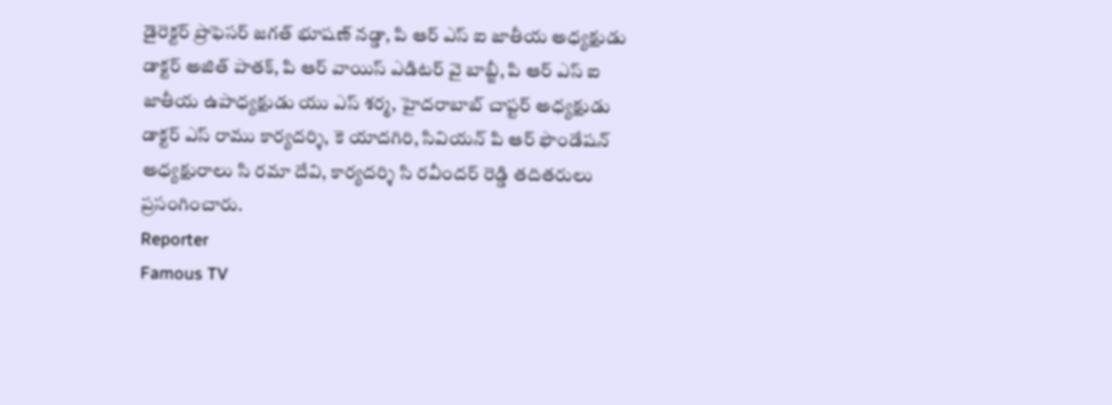డైరెక్టర్ ప్రొఫెసర్ జగత్ భూషణ్ నడ్డా, పి ఆర్ ఎస్ ఐ జాతీయ అధ్యక్షుడు డాక్టర్ అజిత్ పాతక్, పి ఆర్ వాయిస్ ఎడిటర్ వై బాబ్జీ, పి ఆర్ ఎస్ ఐ జాతీయ ఉపాధ్యక్షుడు యు ఎస్ శర్మ, హైదరాబాబ్ చాప్టర్ అధ్యక్షుడు డాక్టర్ ఎస్ రాము కార్యదర్శి, కె యాదగిరి, సివియన్ పి ఆర్ ఫౌండేషన్ అధ్యక్షురాలు సి రమా దేవి, కార్యదర్శి సి రవీందర్ రెడ్డి తదితరులు ప్రసంగించారు.
Reporter
Famous TV